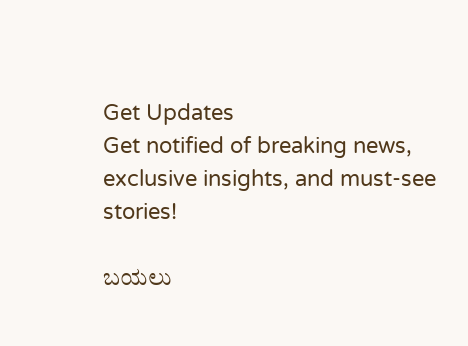Get Updates
Get notified of breaking news, exclusive insights, and must-see stories!

ಬಯಲು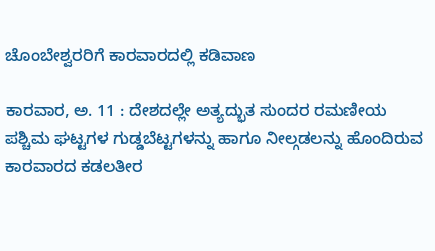ಚೊಂಬೇಶ್ವರರಿಗೆ ಕಾರವಾರದಲ್ಲಿ ಕಡಿವಾಣ

ಕಾರವಾರ, ಅ. 11 : ದೇಶದಲ್ಲೇ ಅತ್ಯದ್ಭುತ ಸುಂದರ ರಮಣೀಯ ಪಶ್ಚಿಮ ಘಟ್ಟಗಳ ಗುಡ್ಡಬೆಟ್ಟಗಳನ್ನು ಹಾಗೂ ನೀಲ್ಗಡಲನ್ನು ಹೊಂದಿರುವ ಕಾರವಾರದ ಕಡಲತೀರ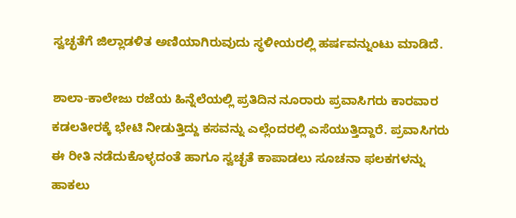ಸ್ವಚ್ಛತೆಗೆ ಜಿಲ್ಲಾಡಳಿತ ಅಣಿಯಾಗಿರುವುದು ಸ್ಥಳೀಯರಲ್ಲಿ ಹರ್ಷವನ್ನುಂಟು ಮಾಡಿದೆ.

ಶಾಲಾ-ಕಾಲೇಜು ರಜೆಯ ಹಿನ್ನೆಲೆಯಲ್ಲಿ ಪ್ರತಿದಿನ ನೂರಾರು ಪ್ರವಾಸಿಗರು ಕಾರವಾರ ಕಡಲತೀರಕ್ಕೆ ಭೇಟಿ ನೀಡುತ್ತಿದ್ದು ಕಸವನ್ನು ಎಲ್ಲೆಂದರಲ್ಲಿ ಎಸೆಯುತ್ತಿದ್ದಾರೆ. ಪ್ರವಾಸಿಗರು ಈ ರೀತಿ ನಡೆದುಕೊಳ್ಳದಂತೆ ಹಾಗೂ ಸ್ವಚ್ಛತೆ ಕಾಪಾಡಲು ಸೂಚನಾ ಫಲಕಗಳನ್ನು ಹಾಕಲು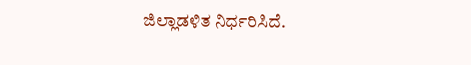ಜಿಲ್ಲಾಡಳಿತ ನಿರ್ಧರಿಸಿದೆ.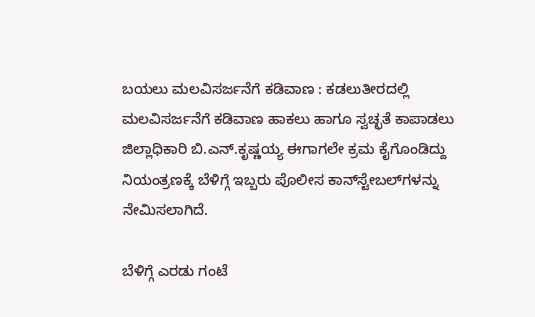ಬಯಲು ಮಲವಿಸರ್ಜನೆಗೆ ಕಡಿವಾಣ : ಕಡಲುತೀರದಲ್ಲಿ ಮಲವಿಸರ್ಜನೆಗೆ ಕಡಿವಾಣ ಹಾಕಲು ಹಾಗೂ ಸ್ವಚ್ಛತೆ ಕಾಪಾಡಲು ಜಿಲ್ಲಾಧಿಕಾರಿ ಬಿ.ಎನ್.ಕೃಷ್ಣಯ್ಯ ಈಗಾಗಲೇ ಕ್ರಮ ಕೈಗೊಂಡಿದ್ದು ನಿಯಂತ್ರಣಕ್ಕೆ ಬೆಳಿಗ್ಗೆ ಇಬ್ಬರು ಪೊಲೀಸ ಕಾನ್‌ಸ್ಟೇಬಲ್‌ಗಳನ್ನು ನೇಮಿಸಲಾಗಿದೆ.

ಬೆಳಿಗ್ಗೆ ಎರಡು ಗಂಟೆ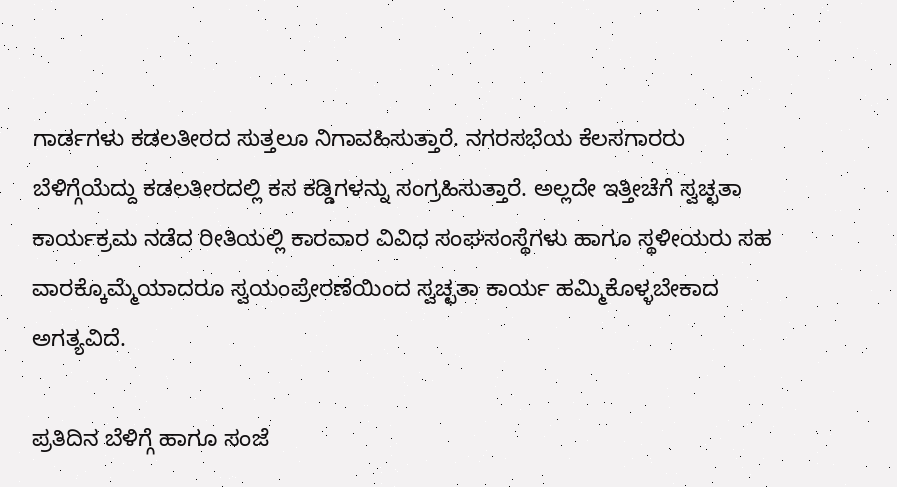ಗಾರ್ಡಗಳು ಕಡಲತೀರದ ಸುತ್ತಲೂ ನಿಗಾವಹಿಸುತ್ತಾರೆ. ನಗರಸಭೆಯ ಕೆಲಸಗಾರರು ಬೆಳಿಗ್ಗೆಯೆದ್ದು ಕಡಲತೀರದಲ್ಲಿ ಕಸ ಕಡ್ಡಿಗಳನ್ನು ಸಂಗ್ರಹಿಸುತ್ತಾರೆ. ಅಲ್ಲದೇ ಇತ್ತೀಚೆಗೆ ಸ್ವಚ್ಛತಾ ಕಾರ್ಯಕ್ರಮ ನಡೆದ ರೀತಿಯಲ್ಲಿ ಕಾರವಾರ ವಿವಿಧ ಸಂಘಸಂಸ್ಥೆಗಳು ಹಾಗೂ ಸ್ಥಳೀಯರು ಸಹ ವಾರಕ್ಕೊಮ್ಮೆಯಾದರೂ ಸ್ವಯಂಪ್ರೇರಣೆಯಿಂದ ಸ್ವಚ್ಛತಾ ಕಾರ್ಯ ಹಮ್ಮಿಕೊಳ್ಳಬೇಕಾದ ಅಗತ್ಯವಿದೆ.

ಪ್ರತಿದಿನ ಬೆಳಿಗ್ಗೆ ಹಾಗೂ ಸಂಜೆ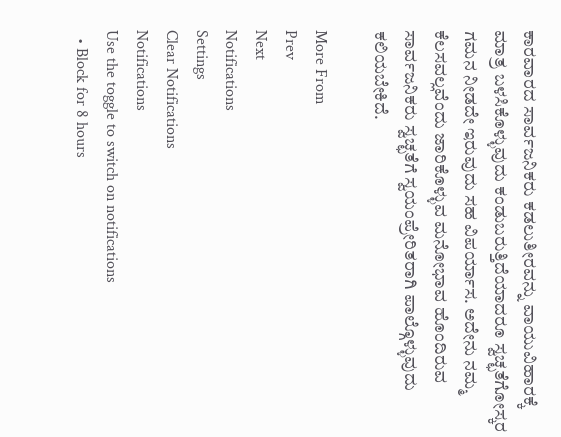ಕಾರವಾರದ ಸಾರ್ವಜನಿಕರು ಕಡಲುತೀರವನ್ನು ವಾಯುವಿಹಾರಕ್ಕೆ ಮಾತ್ರ ಬಳಸಿಕೊಳ್ಳುವುದು ಕಂಡುಬರುತ್ತಿದೆಯಾದರೂ ಸ್ವಚ್ಛತೆಗೋಸ್ಕರ ಗಮನ ನೀಡದೇ ಇರುವುದು ಸಹ ವಿಪರ್ಯಾಸ. ಅದೇನು ನಮ್ಮ ಕೆಲಸವಲ್ಲವೆಂದು ಜಾರಿಕೊಳ್ಳುವ ಮನೋಭಾವ ಹೊಂದಿರುವ ಸಾರ್ವಜನಿಕರು ಸ್ವಚ್ಛತೆಗೆ ಸ್ವಯಂಪ್ರೇರಿತರಾಗಿ ಪಾಲ್ಗೊಳ್ಳುವುದು ಕಲಿಯಬೇಕಿದೆ.

More From
Prev
Next
Notifications
Settings
Clear Notifications
Notifications
Use the toggle to switch on notifications
  • Block for 8 hours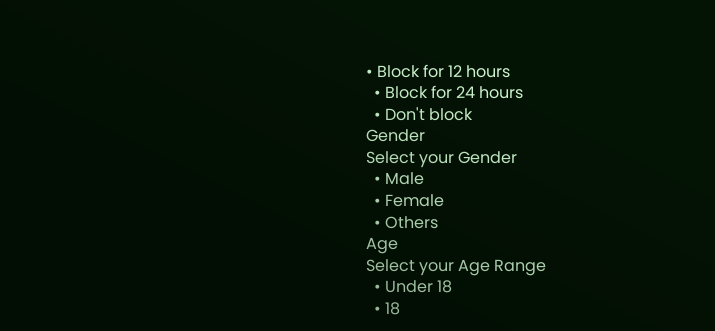• Block for 12 hours
  • Block for 24 hours
  • Don't block
Gender
Select your Gender
  • Male
  • Female
  • Others
Age
Select your Age Range
  • Under 18
  • 18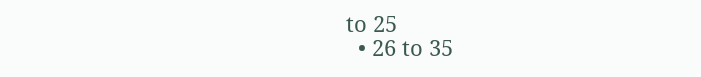to 25
  • 26 to 35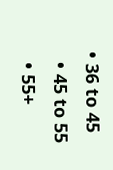• 36 to 45
  • 45 to 55
  • 55+